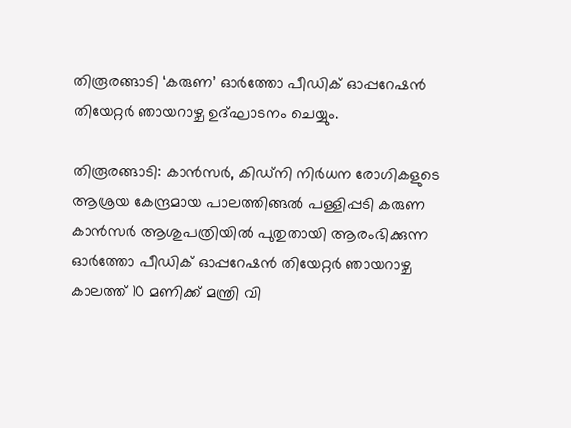തിരൂരങ്ങാടി ‘കരുണ’ ഓര്‍ത്തോ പീഡിക് ഓപ്പറേഷന്‍ തിയേറ്റര്‍ ഞായറാഴ്ച ഉദ്ഘാടനം ചെയ്യും.

തിരൂരങ്ങാടി: കാന്‍സര്‍, കിഡ്നി നിര്‍ധന രോഗികളുടെ ആശ്രയ കേന്ദ്രമായ പാലത്തിങ്ങല്‍ പള്ളിപ്പടി കരുണ കാന്‍സര്‍ ആശുപത്രിയില്‍ പുതുതായി ആരംഭിക്കുന്ന ഓര്‍ത്തോ പീഡിക് ഓപ്പറേഷന്‍ തിയേറ്റര്‍ ഞായറാഴ്ച കാലത്ത് 10 മണിക്ക് മന്ത്രി വി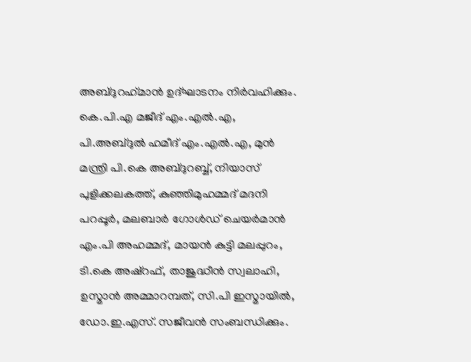അബ്ദുറഹ്‌മാന്‍ ഉദ്ഘാടനം നിര്‍വഹിക്കും. കെ.പി.എ മജീദ് എം.എല്‍.എ, പി.അബ്ദുല്‍ ഹമീദ് എം.എല്‍.എ, മുന്‍ മന്ത്രി പി.കെ അബ്ദുറബ്ബ്, നിയാസ് പുളിക്കലകത്ത്, കുഞ്ഞിമുഹമ്മദ് മദനി പറപ്പൂര്‍, മലബാര്‍ ഗോള്‍ഡ് ചെയര്‍മാന്‍ എം.പി അഹമ്മദ്, മായന്‍ കുട്ടി മലപ്പുറം, ടി.കെ അഷ്റഫ്, താജുദ്ധീന്‍ സ്വലാഹി, ഉസ്മാന്‍ അമ്മാറമ്പത്, സി.പി ഇസ്മായില്‍, ഡോ.ഇ.എസ്. സജീവന്‍ സംബന്ധിക്കും.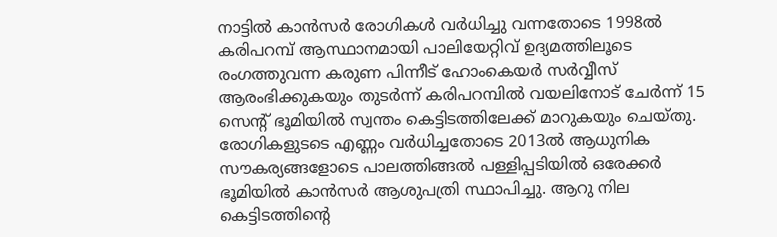നാട്ടില്‍ കാന്‍സര്‍ രോഗികള്‍ വര്‍ധിച്ചു വന്നതോടെ 1998ല്‍ കരിപറമ്പ് ആസ്ഥാനമായി പാലിയേറ്റിവ് ഉദ്യമത്തിലൂടെ രംഗത്തുവന്ന കരുണ പിന്നീട് ഹോംകെയര്‍ സര്‍വ്വീസ് ആരംഭിക്കുകയും തുടര്‍ന്ന് കരിപറമ്പില്‍ വയലിനോട് ചേര്‍ന്ന് 15 സെന്റ് ഭൂമിയില്‍ സ്വന്തം കെട്ടിടത്തിലേക്ക് മാറുകയും ചെയ്തു.
രോഗികളുടടെ എണ്ണം വര്‍ധിച്ചതോടെ 2013ല്‍ ആധുനിക സൗകര്യങ്ങളോടെ പാലത്തിങ്ങല്‍ പള്ളിപ്പടിയില്‍ ഒരേക്കര്‍ ഭൂമിയില്‍ കാന്‍സര്‍ ആശുപത്രി സ്ഥാപിച്ചു. ആറു നില കെട്ടിടത്തിന്റെ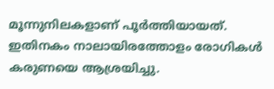മൂന്നുനിലകളാണ് പൂര്‍ത്തിയായത്. ഇതിനകം നാലായിരത്തോളം രോഗികള്‍ കരുണയെ ആശ്രയിച്ചു.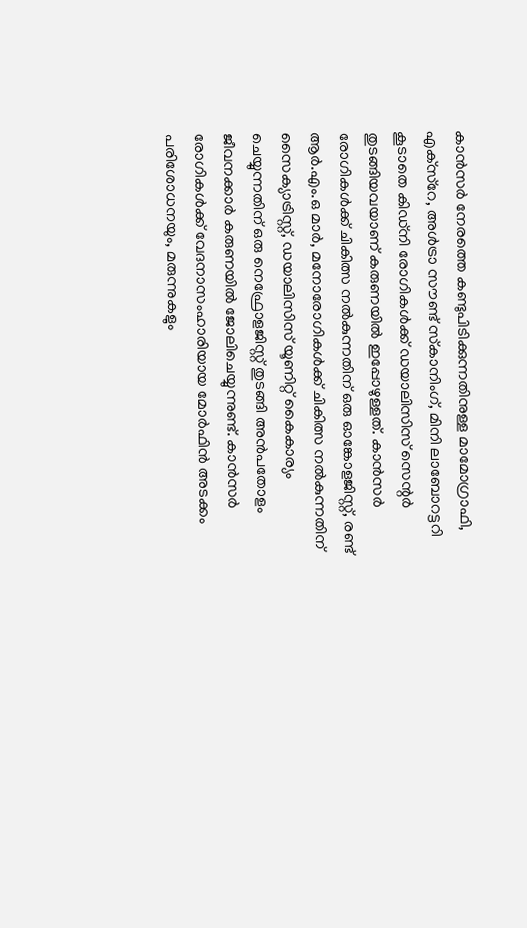കാന്‍സര്‍ നേരത്തെ കണ്ടുപിടിക്കുന്നതിനുള്ള മാമോഗ്രാഫി, എക്‌സ്‌റേ, അള്‍ട്രാ സൗണ്ട് സ്‌കാനിംഗ്, മിനി ലാബോറട്ടറി കൂടാതെ കിഡ്നി രോഗികള്‍ക്ക് ഡയാലിസിസ് സെന്റര്‍ തുടങ്ങിയവയാണ് കരുണയില്‍ ഇപ്പോഴുള്ളത്. കാന്‍സര്‍ രോഗികള്‍ക്ക് ചികിത്സ നല്‍കുന്നതിന് ഒരു ഓങ്കോളജിസ്റ്റ്, രണ്ട് ആര്‍.എം.ഒ മാര്‍, മനോരോഗികള്‍ക്ക് ചികിത്സ നല്‍കുന്നതിന് സൈക്യാട്രിസ്റ്റ്, ഡയാലിസിസ് യൂണിറ്റ് കൈകാര്യം ചെയ്യുന്നതിന് ഒരു നെഫ്രോളജിസ്റ്റ് തുടങ്ങി അന്‍പതോളം ജീവനക്കാര്‍ കരുണയില്‍ ജോലിചെയ്യുന്നുണ്ട്. കാന്‍സര്‍ രോഗികള്‍ക്ക് വേദനാസംഹാരിയായ മോര്‍ഫിന്‍ അടക്കം പരിശോധനയും, മരുന്നുകളും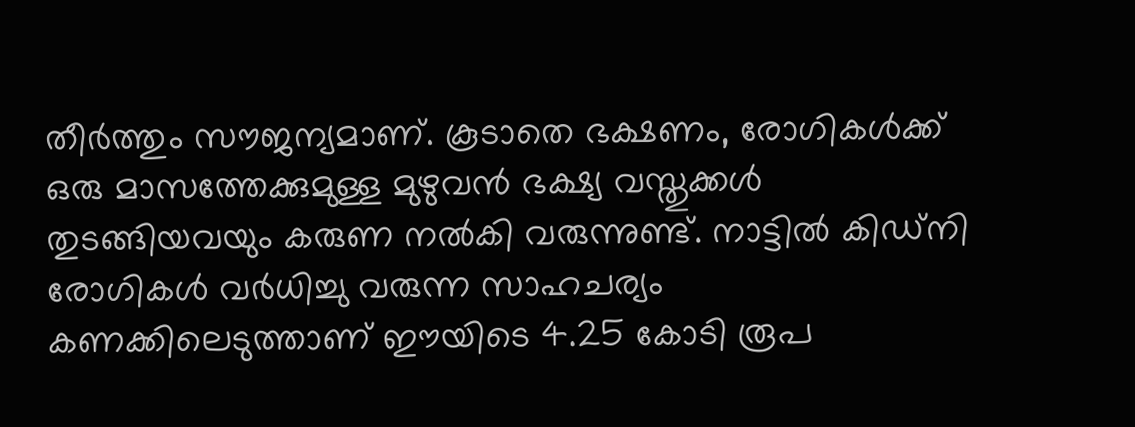തീര്‍ത്തും സൗജന്യമാണ്. കൂടാതെ ഭക്ഷണം, രോഗികള്‍ക്ക് ഒരു മാസത്തേക്കുമുള്ള മുഴുവന്‍ ഭക്ഷ്യ വസ്തുക്കള്‍ തുടങ്ങിയവയും കരുണ നല്‍കി വരുന്നുണ്ട്. നാട്ടില്‍ കിഡ്നി രോഗികള്‍ വര്‍ധിച്ചു വരുന്ന സാഹചര്യം കണക്കിലെടുത്താണ് ഈയിടെ 4.25 കോടി രൂപ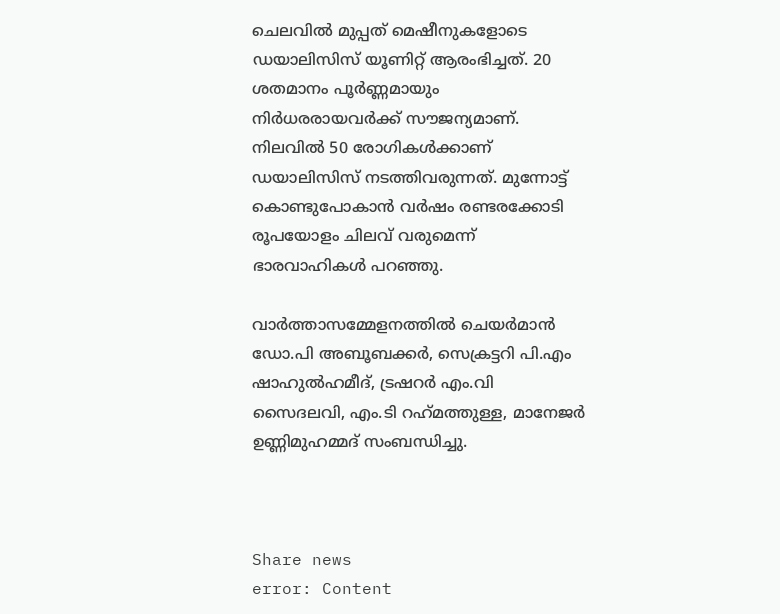ചെലവില്‍ മുപ്പത് മെഷീനുകളോടെ ഡയാലിസിസ് യൂണിറ്റ് ആരംഭിച്ചത്. 20 ശതമാനം പൂര്‍ണ്ണമായും നിര്‍ധരരായവര്‍ക്ക് സൗജന്യമാണ്. നിലവില്‍ 50 രോഗികള്‍ക്കാണ് ഡയാലിസിസ് നടത്തിവരുന്നത്. മുന്നോട്ട് കൊണ്ടുപോകാന്‍ വര്‍ഷം രണ്ടരക്കോടി രൂപയോളം ചിലവ് വരുമെന്ന് ഭാരവാഹികള്‍ പറഞ്ഞു.

വാര്‍ത്താസമ്മേളനത്തില്‍ ചെയര്‍മാന്‍ ഡോ.പി അബൂബക്കര്‍, സെക്രട്ടറി പി.എം ഷാഹുല്‍ഹമീദ്, ട്രഷറര്‍ എം.വി സൈദലവി, എം.ടി റഹ്‌മത്തുള്ള, മാനേജര്‍ ഉണ്ണിമുഹമ്മദ് സംബന്ധിച്ചു.



Share news
error: Content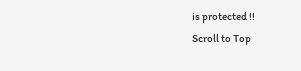is protected !!
Scroll to Top